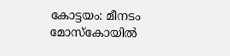കോട്ടയം: മീനടം മോസ്കോയിൽ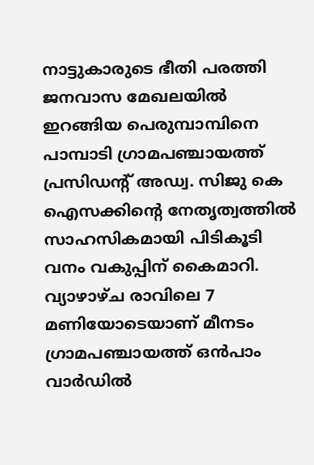നാട്ടുകാരുടെ ഭീതി പരത്തി ജനവാസ മേഖലയിൽ ഇറങ്ങിയ പെരുമ്പാമ്പിനെ പാമ്പാടി ഗ്രാമപഞ്ചായത്ത് പ്രസിഡന്റ് അഡ്വ. സിജു കെ ഐസക്കിന്റെ നേതൃത്വത്തിൽ സാഹസികമായി പിടികൂടി വനം വകുപ്പിന് കൈമാറി.
വ്യാഴാഴ്ച രാവിലെ 7 മണിയോടെയാണ് മീനടം ഗ്രാമപഞ്ചായത്ത് ഒൻപാം വാർഡിൽ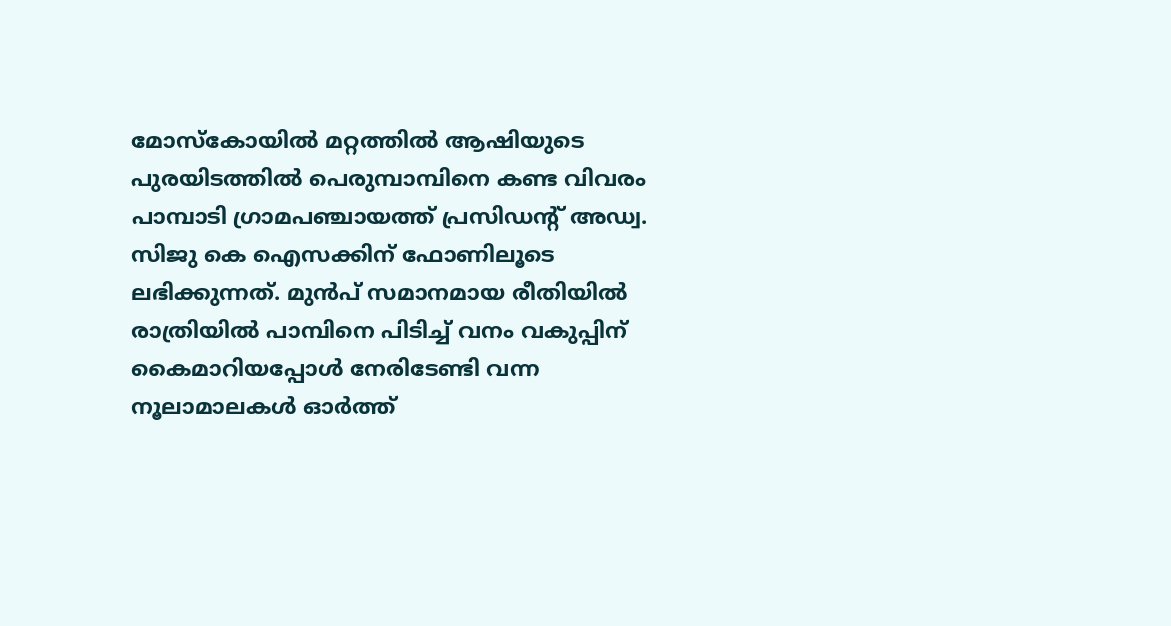മോസ്കോയിൽ മറ്റത്തിൽ ആഷിയുടെ പുരയിടത്തിൽ പെരുമ്പാമ്പിനെ കണ്ട വിവരം പാമ്പാടി ഗ്രാമപഞ്ചായത്ത് പ്രസിഡന്റ് അഡ്വ. സിജു കെ ഐസക്കിന് ഫോണിലൂടെ ലഭിക്കുന്നത്. മുൻപ് സമാനമായ രീതിയിൽ രാത്രിയിൽ പാമ്പിനെ പിടിച്ച് വനം വകുപ്പിന് കൈമാറിയപ്പോൾ നേരിടേണ്ടി വന്ന നൂലാമാലകൾ ഓർത്ത്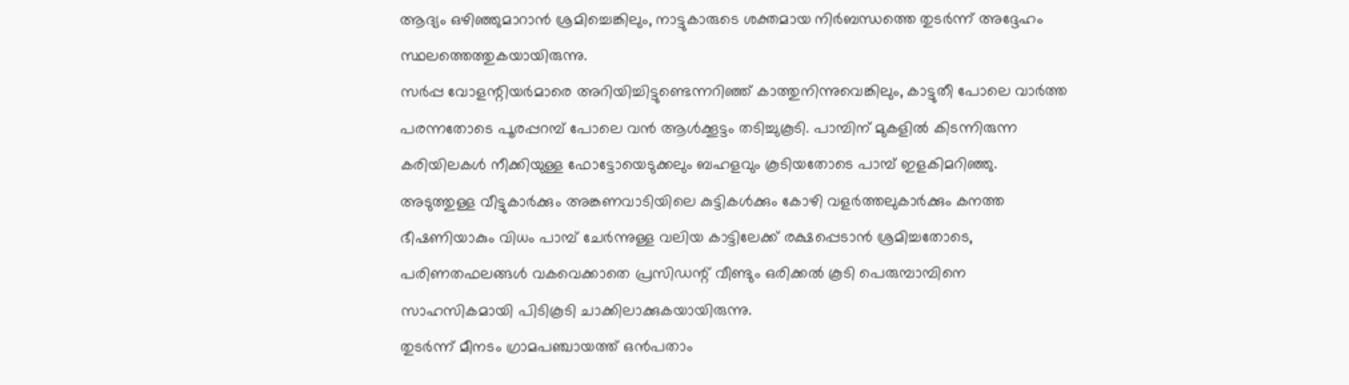ആദ്യം ഒഴിഞ്ഞുമാറാൻ ശ്രമിച്ചെങ്കിലും, നാട്ടുകാരുടെ ശക്തമായ നിർബന്ധത്തെ തുടർന്ന് അദ്ദേഹം സ്ഥലത്തെത്തുകയായിരുന്നു.
സർപ്പ വോളന്റിയർമാരെ അറിയിച്ചിട്ടുണ്ടെന്നറിഞ്ഞ് കാത്തുനിന്നുവെങ്കിലും, കാട്ടുതീ പോലെ വാർത്ത പരന്നതോടെ പൂരപ്പറമ്പ് പോലെ വൻ ആൾക്കൂട്ടം തടിച്ചുകൂടി. പാമ്പിന് മുകളിൽ കിടന്നിരുന്ന കരിയിലകൾ നീക്കിയുള്ള ഫോട്ടോയെടുക്കലും ബഹളവും കൂടിയതോടെ പാമ്പ് ഇളകിമറിഞ്ഞു. അടുത്തുള്ള വീട്ടുകാർക്കും അങ്കണവാടിയിലെ കുട്ടികൾക്കും കോഴി വളർത്തലുകാർക്കും കനത്ത ഭീഷണിയാകും വിധം പാമ്പ് ചേർന്നുള്ള വലിയ കാട്ടിലേക്ക് രക്ഷപ്പെടാൻ ശ്രമിച്ചതോടെ, പരിണതഫലങ്ങൾ വകവെക്കാതെ പ്രസിഡന്റ് വീണ്ടും ഒരിക്കൽ കൂടി പെരുമ്പാമ്പിനെ സാഹസികമായി പിടികൂടി ചാക്കിലാക്കുകയായിരുന്നു.
തുടർന്ന് മീനടം ഗ്രാമപഞ്ചായത്ത് ഒൻപതാം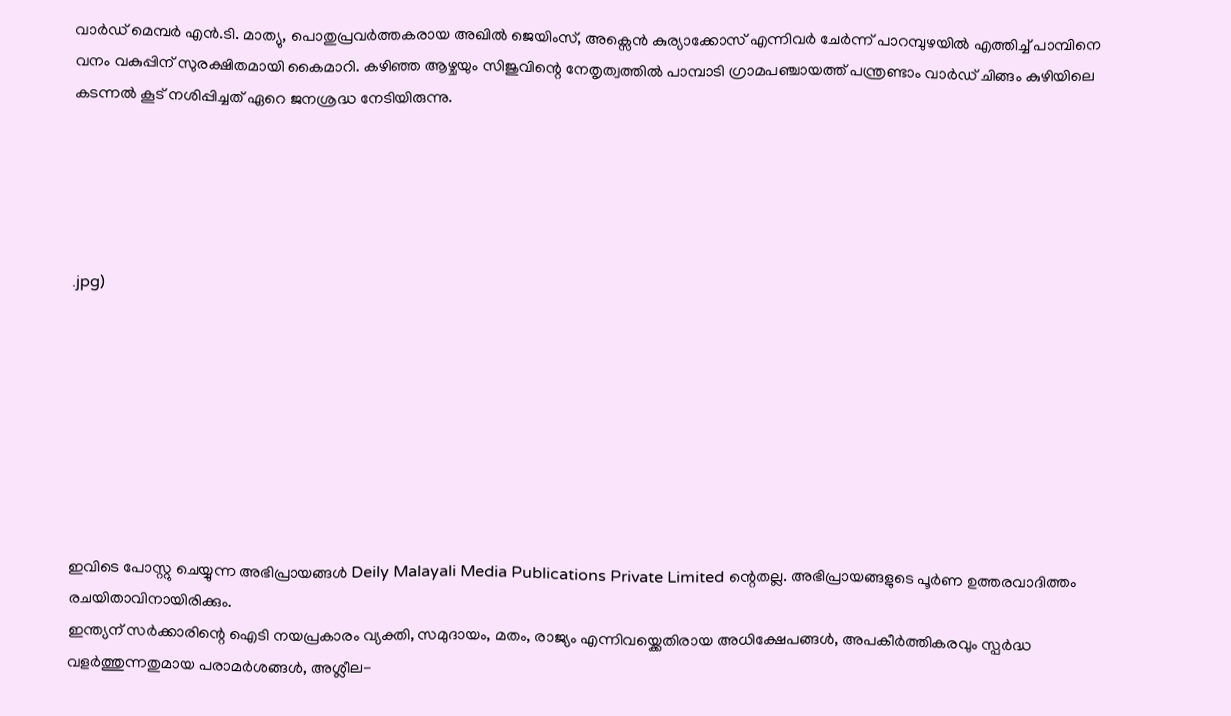വാർഡ് മെമ്പർ എൻ.ടി. മാത്യു, പൊതുപ്രവർത്തകരായ അഖിൽ ജെയിംസ്, അക്സെൻ കുര്യാക്കോസ് എന്നിവർ ചേർന്ന് പാറമ്പുഴയിൽ എത്തിച്ച് പാമ്പിനെ വനം വകുപ്പിന് സുരക്ഷിതമായി കൈമാറി. കഴിഞ്ഞ ആഴ്ചയും സിജുവിന്റെ നേതൃത്വത്തിൽ പാമ്പാടി ഗ്രാമപഞ്ചായത്ത് പന്ത്രണ്ടാം വാർഡ് ചിങ്ങം കുഴിയിലെ കടന്നൽ കൂട് നശിപ്പിച്ചത് ഏറെ ജനശ്രദ്ധ നേടിയിരുന്നു.





.jpg)








ഇവിടെ പോസ്റ്റു ചെയ്യുന്ന അഭിപ്രായങ്ങൾ Deily Malayali Media Publications Private Limited ന്റെതല്ല. അഭിപ്രായങ്ങളുടെ പൂർണ ഉത്തരവാദിത്തം രചയിതാവിനായിരിക്കും.
ഇന്ത്യന് സർക്കാരിന്റെ ഐടി നയപ്രകാരം വ്യക്തി, സമുദായം, മതം, രാജ്യം എന്നിവയ്ക്കെതിരായ അധിക്ഷേപങ്ങൾ, അപകീർത്തികരവും സ്പർദ്ധ വളർത്തുന്നതുമായ പരാമർശങ്ങൾ, അശ്ലീല-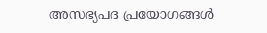അസഭ്യപദ പ്രയോഗങ്ങൾ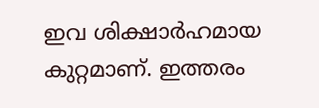ഇവ ശിക്ഷാർഹമായ കുറ്റമാണ്. ഇത്തരം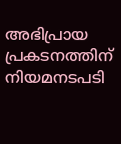അഭിപ്രായ പ്രകടനത്തിന് നിയമനടപടി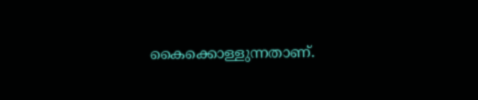കൈക്കൊള്ളുന്നതാണ്.